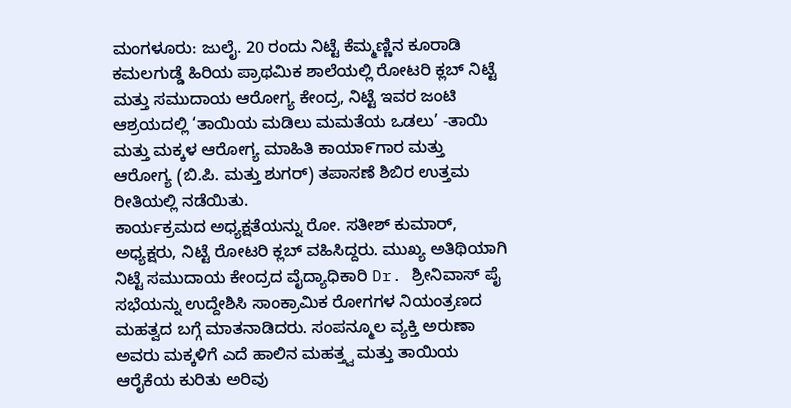ಮಂಗಳೂರು: ಜುಲೈ. 20 ರಂದು ನಿಟ್ಟೆ ಕೆಮ್ಮಣ್ಣಿನ ಕೂರಾಡಿ ಕಮಲಗುಡ್ಡೆ ಹಿರಿಯ ಪ್ರಾಥಮಿಕ ಶಾಲೆಯಲ್ಲಿ ರೋಟರಿ ಕ್ಲಬ್ ನಿಟ್ಟೆ ಮತ್ತು ಸಮುದಾಯ ಆರೋಗ್ಯ ಕೇಂದ್ರ, ನಿಟ್ಟೆ ಇವರ ಜಂಟಿ ಆಶ್ರಯದಲ್ಲಿ ‘ತಾಯಿಯ ಮಡಿಲು ಮಮತೆಯ ಒಡಲು’ -ತಾಯಿ ಮತ್ತು ಮಕ್ಕಳ ಆರೋಗ್ಯ ಮಾಹಿತಿ ಕಾಯಾ೯ಗಾರ ಮತ್ತು ಆರೋಗ್ಯ (ಬಿ.ಪಿ. ಮತ್ತು ಶುಗರ್) ತಪಾಸಣೆ ಶಿಬಿರ ಉತ್ತಮ ರೀತಿಯಲ್ಲಿ ನಡೆಯಿತು.
ಕಾರ್ಯಕ್ರಮದ ಅಧ್ಯಕ್ಷತೆಯನ್ನು ರೋ. ಸತೀಶ್ ಕುಮಾರ್, ಅಧ್ಯಕ್ಷರು, ನಿಟ್ಟೆ ರೋಟರಿ ಕ್ಲಬ್ ವಹಿಸಿದ್ದರು. ಮುಖ್ಯ ಅತಿಥಿಯಾಗಿ ನಿಟ್ಟೆ ಸಮುದಾಯ ಕೇಂದ್ರದ ವೈದ್ಯಾಧಿಕಾರಿ Dr. ಶ್ರೀನಿವಾಸ್ ಪೈ ಸಭೆಯನ್ನು ಉದ್ದೇಶಿಸಿ ಸಾಂಕ್ರಾಮಿಕ ರೋಗಗಳ ನಿಯಂತ್ರಣದ ಮಹತ್ವದ ಬಗ್ಗೆ ಮಾತನಾಡಿದರು. ಸಂಪನ್ಮೂಲ ವ್ಯಕ್ತಿ ಅರುಣಾ ಅವರು ಮಕ್ಕಳಿಗೆ ಎದೆ ಹಾಲಿನ ಮಹತ್ತ್ವ ಮತ್ತು ತಾಯಿಯ ಆರೈಕೆಯ ಕುರಿತು ಅರಿವು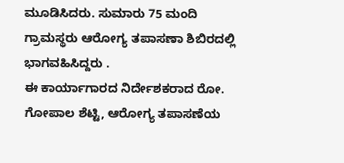ಮೂಡಿಸಿದರು. ಸುಮಾರು 75 ಮಂದಿ ಗ್ರಾಮಸ್ಥರು ಆರೋಗ್ಯ ತಪಾಸಣಾ ಶಿಬಿರದಲ್ಲಿ ಭಾಗವಹಿಸಿದ್ದರು .
ಈ ಕಾರ್ಯಾಗಾರದ ನಿರ್ದೇಶಕರಾದ ರೋ. ಗೋಪಾಲ ಶೆಟ್ಟಿ, ಆರೋಗ್ಯ ತಪಾಸಣೆಯ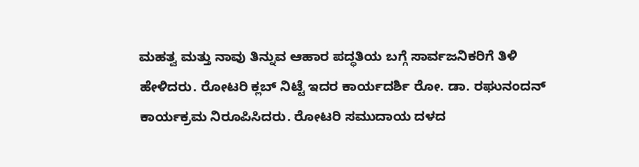ಮಹತ್ವ ಮತ್ತು ನಾವು ತಿನ್ನುವ ಆಹಾರ ಪದ್ಧತಿಯ ಬಗ್ಗೆ ಸಾರ್ವಜನಿಕರಿಗೆ ತಿಳಿ ಹೇಳಿದರು. ರೋಟರಿ ಕ್ಲಬ್ ನಿಟ್ಟೆ ಇದರ ಕಾರ್ಯದರ್ಶಿ ರೋ. ಡಾ. ರಘುನಂದನ್ ಕಾರ್ಯಕ್ರಮ ನಿರೂಪಿಸಿದರು. ರೋಟರಿ ಸಮುದಾಯ ದಳದ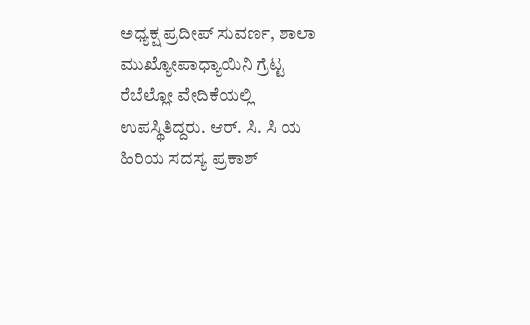ಅಧ್ಯಕ್ಷ ಪ್ರದೀಪ್ ಸುವರ್ಣ, ಶಾಲಾ ಮುಖ್ಯೋಪಾಧ್ಯಾಯಿನಿ ಗ್ರೆಟ್ಟ ರೆಬೆಲ್ಲೋ ವೇದಿಕೆಯಲ್ಲಿ ಉಪಸ್ಥಿತಿದ್ದರು. ಆರ್. ಸಿ. ಸಿ ಯ ಹಿರಿಯ ಸದಸ್ಯ ಪ್ರಕಾಶ್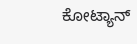ಕೋಟ್ಯಾನ್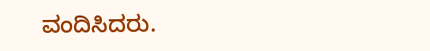ವಂದಿಸಿದರು.